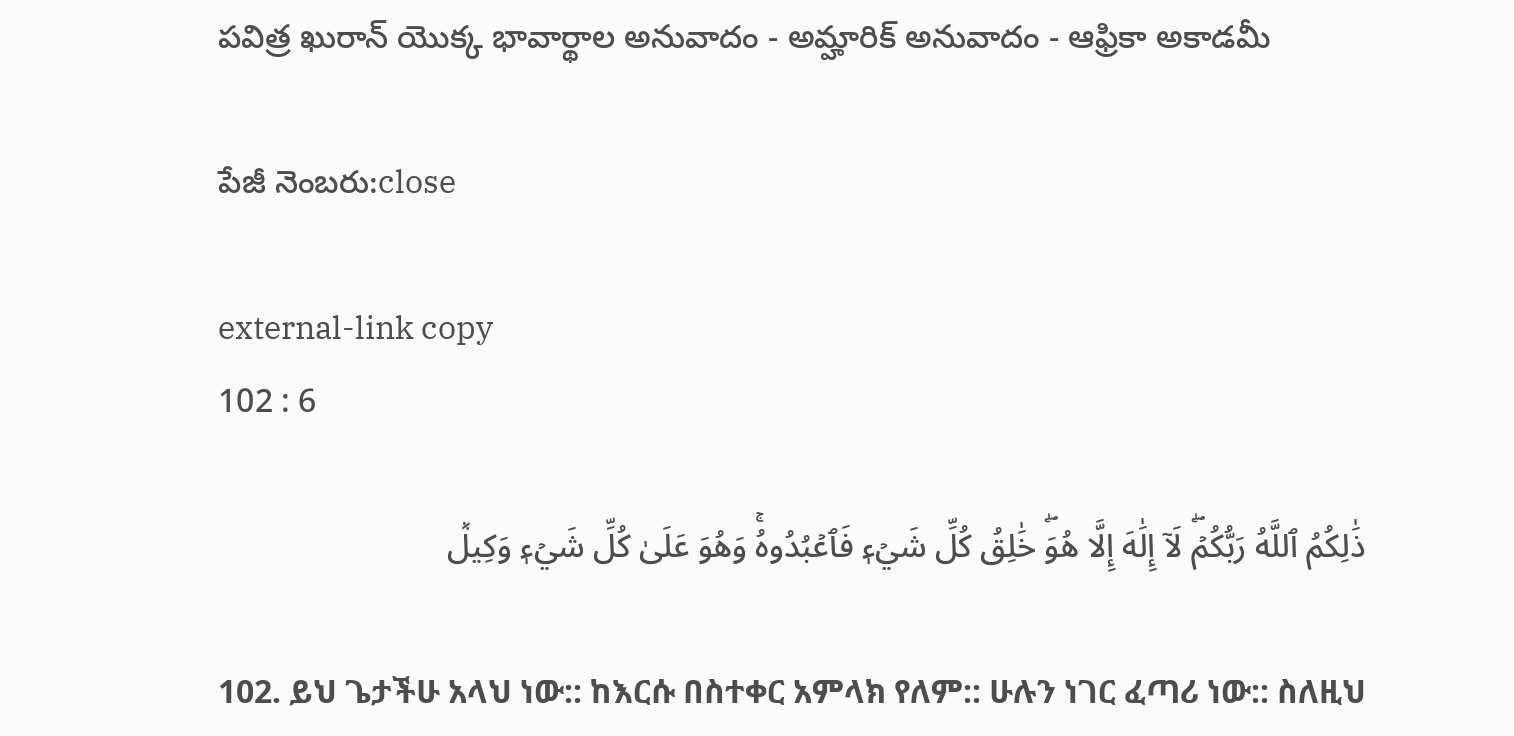పవిత్ర ఖురాన్ యొక్క భావార్థాల అనువాదం - అమ్హారిక్ అనువాదం - ఆఫ్రికా అకాడమీ

పేజీ నెంబరు:close

external-link copy
102 : 6

ذَٰلِكُمُ ٱللَّهُ رَبُّكُمۡۖ لَآ إِلَٰهَ إِلَّا هُوَۖ خَٰلِقُ كُلِّ شَيۡءٖ فَٱعۡبُدُوهُۚ وَهُوَ عَلَىٰ كُلِّ شَيۡءٖ وَكِيلٞ

102. ይህ ጌታችሁ አላህ ነው:: ከእርሱ በስተቀር አምላክ የለም:: ሁሉን ነገር ፈጣሪ ነው:: ስለዚህ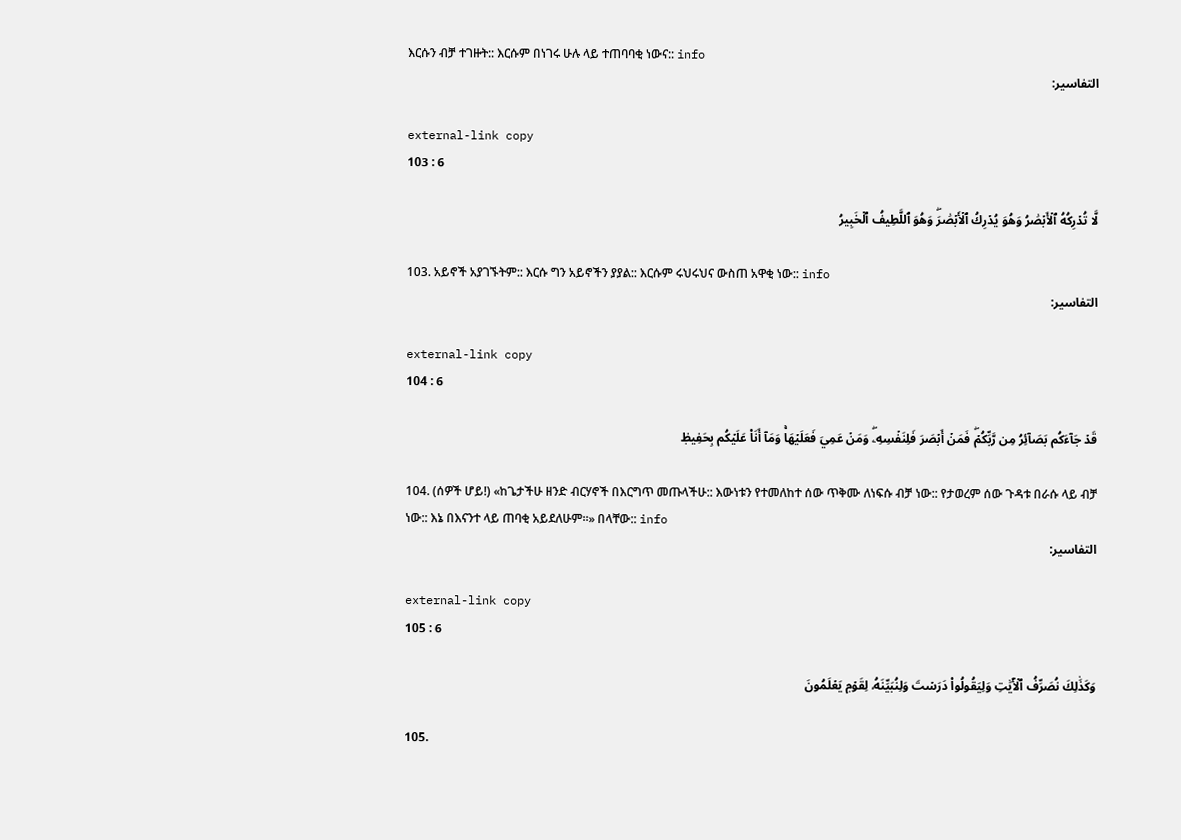እርሱን ብቻ ተገዙት:: እርሱም በነገሩ ሁሉ ላይ ተጠባባቂ ነውና:: info
التفاسير:

external-link copy
103 : 6

لَّا تُدۡرِكُهُ ٱلۡأَبۡصَٰرُ وَهُوَ يُدۡرِكُ ٱلۡأَبۡصَٰرَۖ وَهُوَ ٱللَّطِيفُ ٱلۡخَبِيرُ

103. አይኖች አያገኙትም:: እርሱ ግን አይኖችን ያያል:: እርሱም ሩህሩህና ውስጠ አዋቂ ነው:: info
التفاسير:

external-link copy
104 : 6

قَدۡ جَآءَكُم بَصَآئِرُ مِن رَّبِّكُمۡۖ فَمَنۡ أَبۡصَرَ فَلِنَفۡسِهِۦۖ وَمَنۡ عَمِيَ فَعَلَيۡهَاۚ وَمَآ أَنَا۠ عَلَيۡكُم بِحَفِيظٖ

104. (ሰዎች ሆይ!) «ከጌታችሁ ዘንድ ብርሃኖች በእርግጥ መጡላችሁ:: እውነቱን የተመለከተ ሰው ጥቅሙ ለነፍሱ ብቻ ነው:: የታወረም ሰው ጉዳቱ በራሱ ላይ ብቻ ነው:: እኔ በእናንተ ላይ ጠባቂ አይደለሁም።» በላቸው:: info
التفاسير:

external-link copy
105 : 6

وَكَذَٰلِكَ نُصَرِّفُ ٱلۡأٓيَٰتِ وَلِيَقُولُواْ دَرَسۡتَ وَلِنُبَيِّنَهُۥ لِقَوۡمٖ يَعۡلَمُونَ

105.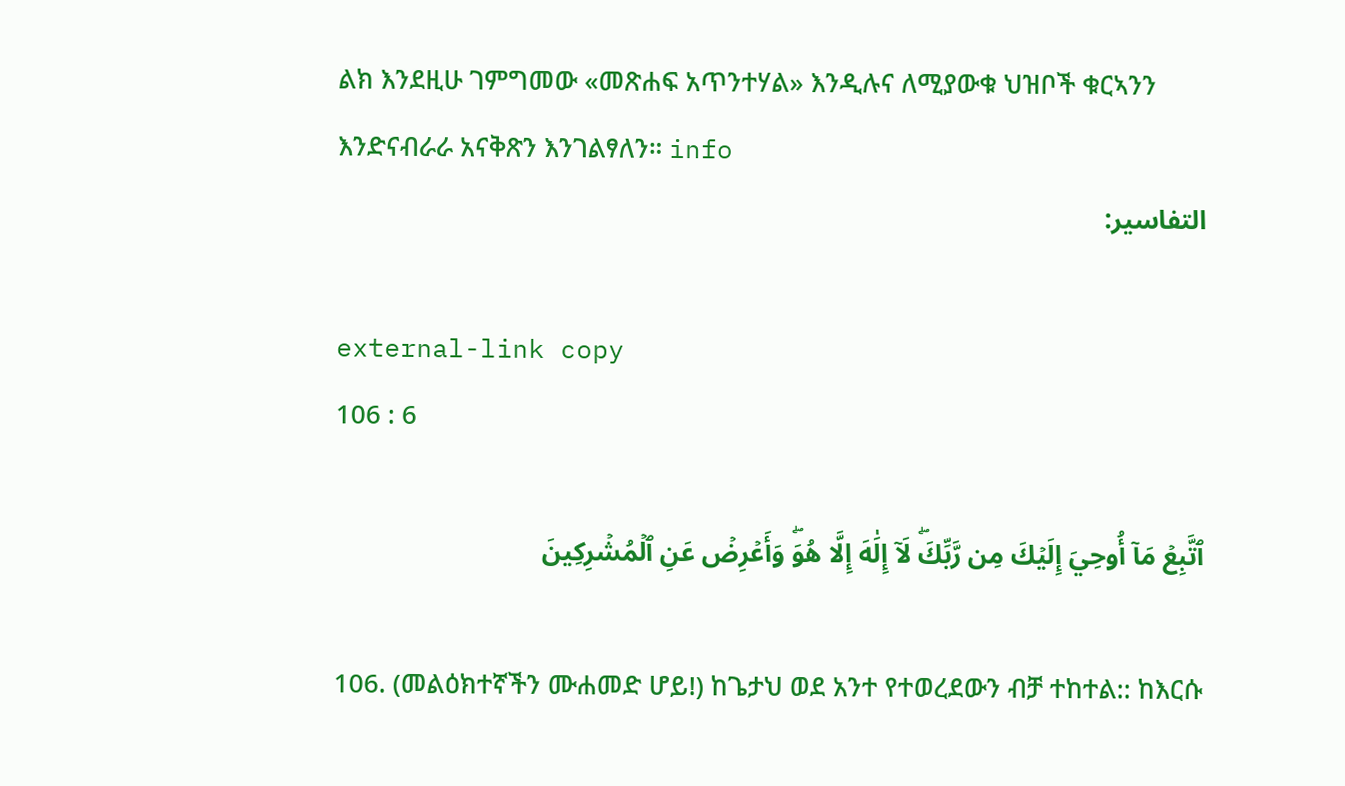ልክ እንደዚሁ ገምግመው «መጽሐፍ አጥንተሃል» እንዲሉና ለሚያውቁ ህዝቦች ቁርኣንን እንድናብራራ አናቅጽን እንገልፃለን። info
التفاسير:

external-link copy
106 : 6

ٱتَّبِعۡ مَآ أُوحِيَ إِلَيۡكَ مِن رَّبِّكَۖ لَآ إِلَٰهَ إِلَّا هُوَۖ وَأَعۡرِضۡ عَنِ ٱلۡمُشۡرِكِينَ

106. (መልዕክተኛችን ሙሐመድ ሆይ!) ከጌታህ ወደ አንተ የተወረደውን ብቻ ተከተል:: ከእርሱ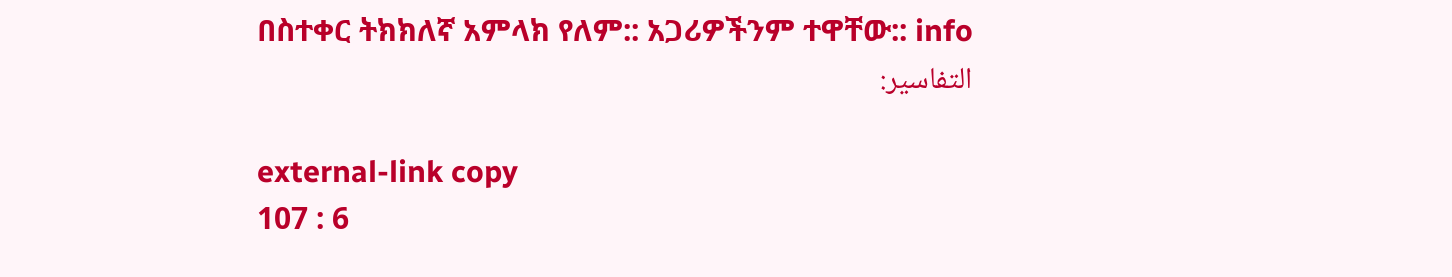በስተቀር ትክክለኛ አምላክ የለም:: አጋሪዎችንም ተዋቸው:: info
التفاسير:

external-link copy
107 : 6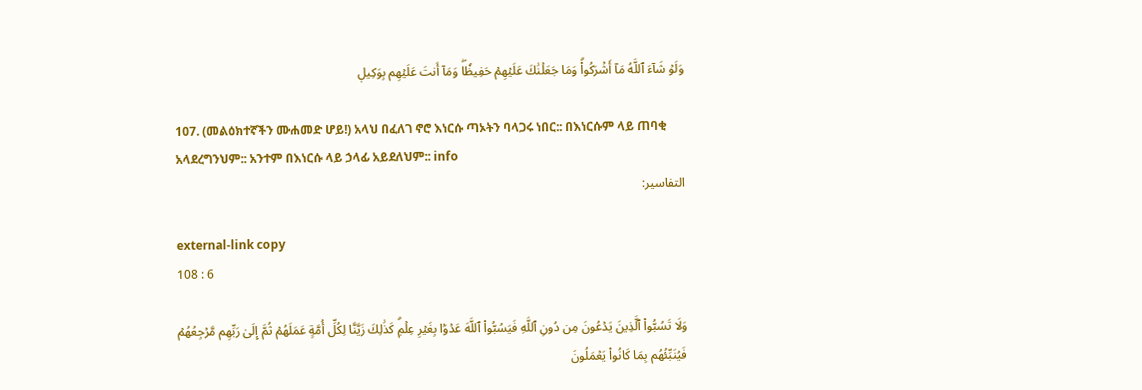وَلَوۡ شَآءَ ٱللَّهُ مَآ أَشۡرَكُواْۗ وَمَا جَعَلۡنَٰكَ عَلَيۡهِمۡ حَفِيظٗاۖ وَمَآ أَنتَ عَلَيۡهِم بِوَكِيلٖ

107. (መልዕክተኛችን ሙሐመድ ሆይ!) አላህ በፈለገ ኖሮ እነርሱ ጣኦትን ባላጋሩ ነበር:: በእነርሱም ላይ ጠባቂ አላደረግንህም:: አንተም በእነርሱ ላይ ኃላፊ አይደለህም:: info
التفاسير:

external-link copy
108 : 6

وَلَا تَسُبُّواْ ٱلَّذِينَ يَدۡعُونَ مِن دُونِ ٱللَّهِ فَيَسُبُّواْ ٱللَّهَ عَدۡوَۢا بِغَيۡرِ عِلۡمٖۗ كَذَٰلِكَ زَيَّنَّا لِكُلِّ أُمَّةٍ عَمَلَهُمۡ ثُمَّ إِلَىٰ رَبِّهِم مَّرۡجِعُهُمۡ فَيُنَبِّئُهُم بِمَا كَانُواْ يَعۡمَلُونَ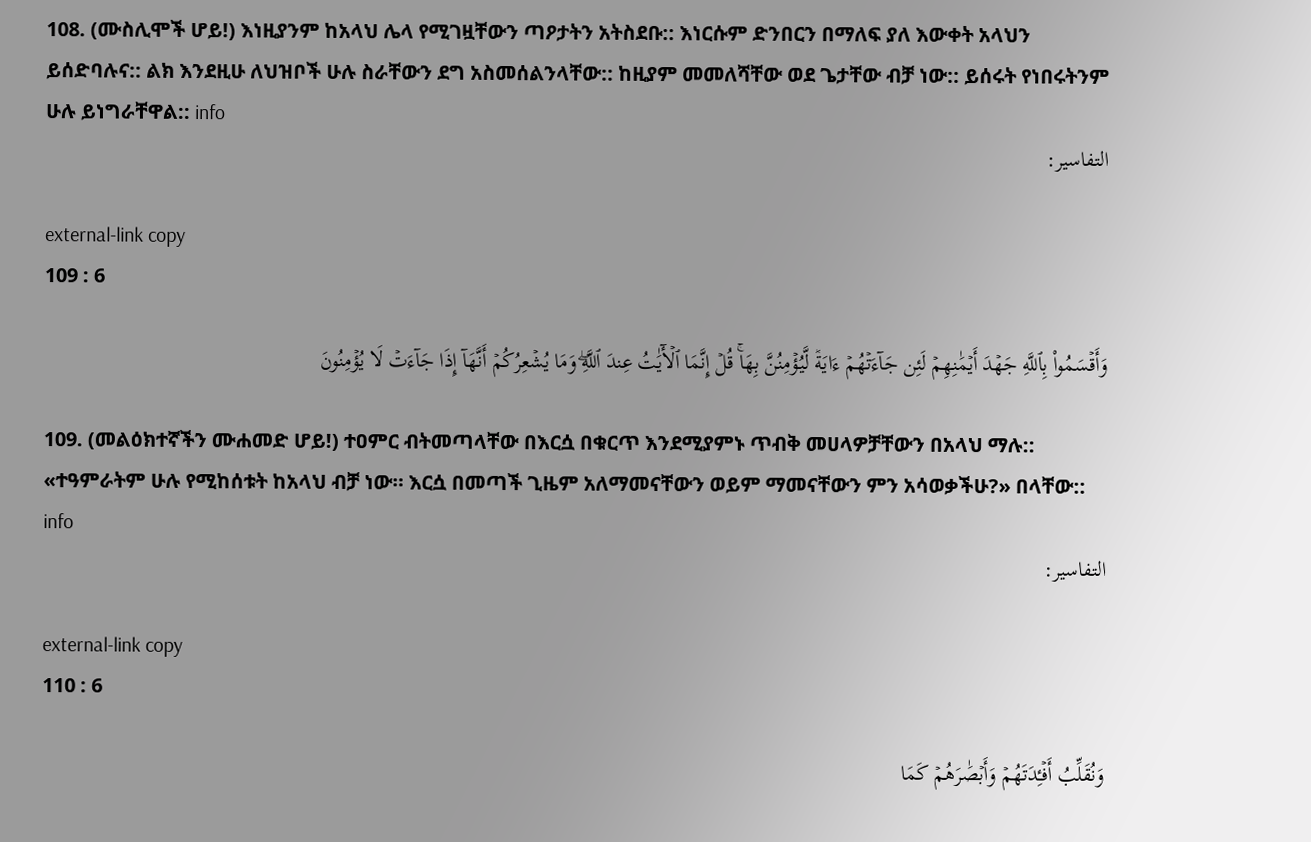108. (ሙስሊሞች ሆይ!) እነዚያንም ከአላህ ሌላ የሚገዟቸውን ጣዖታትን አትስደቡ:: እነርሱም ድንበርን በማለፍ ያለ እውቀት አላህን ይሰድባሉና:: ልክ እንደዚሁ ለህዝቦች ሁሉ ስራቸውን ደግ አስመሰልንላቸው:: ከዚያም መመለሻቸው ወደ ጌታቸው ብቻ ነው:: ይሰሩት የነበሩትንም ሁሉ ይነግራቸዋል:: info
التفاسير:

external-link copy
109 : 6

وَأَقۡسَمُواْ بِٱللَّهِ جَهۡدَ أَيۡمَٰنِهِمۡ لَئِن جَآءَتۡهُمۡ ءَايَةٞ لَّيُؤۡمِنُنَّ بِهَاۚ قُلۡ إِنَّمَا ٱلۡأٓيَٰتُ عِندَ ٱللَّهِۖ وَمَا يُشۡعِرُكُمۡ أَنَّهَآ إِذَا جَآءَتۡ لَا يُؤۡمِنُونَ

109. (መልዕክተኛችን ሙሐመድ ሆይ!) ተዐምር ብትመጣላቸው በእርሷ በቁርጥ እንደሚያምኑ ጥብቅ መሀላዎቻቸውን በአላህ ማሉ:: «ተዓምራትም ሁሉ የሚከሰቱት ከአላህ ብቻ ነው። እርሷ በመጣች ጊዜም አለማመናቸውን ወይም ማመናቸውን ምን አሳወቃችሁ?» በላቸው:: info
التفاسير:

external-link copy
110 : 6

وَنُقَلِّبُ أَفۡـِٔدَتَهُمۡ وَأَبۡصَٰرَهُمۡ كَمَا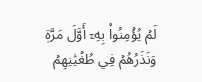لَمۡ يُؤۡمِنُواْ بِهِۦٓ أَوَّلَ مَرَّةٖ وَنَذَرُهُمۡ فِي طُغۡيَٰنِهِمۡ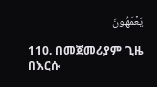يَعۡمَهُونَ

110. በመጀመሪያም ጊዜ በእርሱ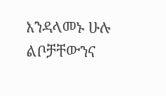እንዳላመኑ ሁሉ ልቦቻቸውንና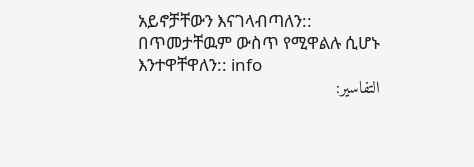አይኖቻቸውን እናገላብጣለን:: በጥመታቸዉም ውስጥ የሚዋልሉ ሲሆኑ እንተዋቸዋለን:: info
التفاسير: